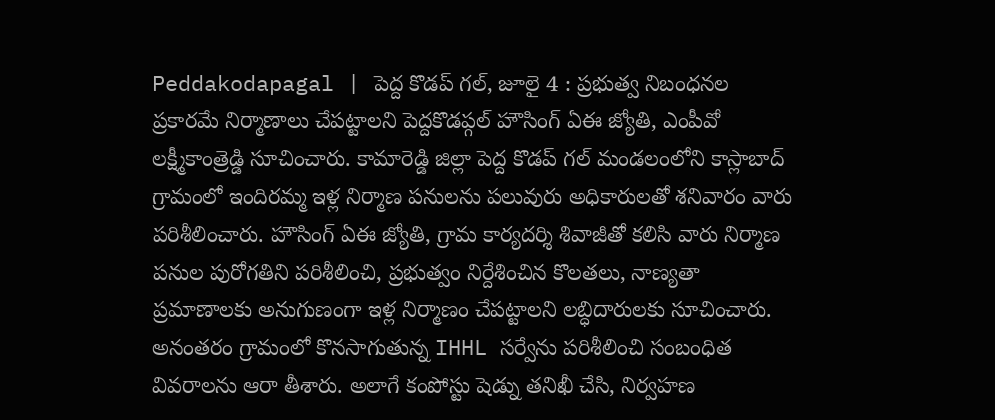Peddakodapagal | పెద్ద కొడప్ గల్, జూలై 4 : ప్రభుత్వ నిబంధనల ప్రకారమే నిర్మాణాలు చేపట్టాలని పెద్దకొడప్గల్ హౌసింగ్ ఏఈ జ్యోతి, ఎంపీవో లక్ష్మీకాంత్రెడ్డి సూచించారు. కామారెడ్డి జిల్లా పెద్ద కొడప్ గల్ మండలంలోని కాస్లాబాద్ గ్రామంలో ఇందిరమ్మ ఇళ్ల నిర్మాణ పనులను పలువురు అధికారులతో శనివారం వారు పరిశీలించారు. హౌసింగ్ ఏఈ జ్యోతి, గ్రామ కార్యదర్శి శివాజీతో కలిసి వారు నిర్మాణ పనుల పురోగతిని పరిశీలించి, ప్రభుత్వం నిర్దేశించిన కొలతలు, నాణ్యతా ప్రమాణాలకు అనుగుణంగా ఇళ్ల నిర్మాణం చేపట్టాలని లబ్ధిదారులకు సూచించారు.
అనంతరం గ్రామంలో కొనసాగుతున్న IHHL సర్వేను పరిశీలించి సంబంధిత వివరాలను ఆరా తీశారు. అలాగే కంపోస్టు షెడ్ను తనిఖీ చేసి, నిర్వహణ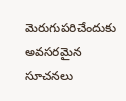మెరుగుపరిచేందుకు అవసరమైన సూచనలు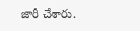జారీ చేశారు.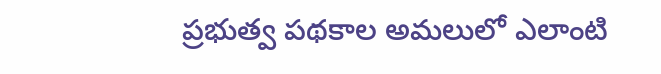ప్రభుత్వ పథకాల అమలులో ఎలాంటి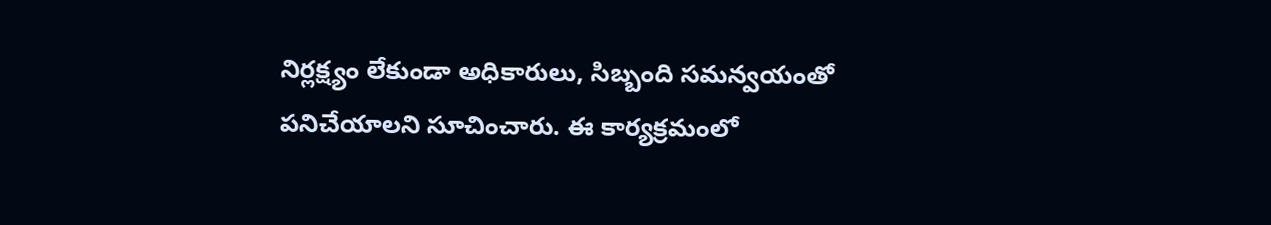నిర్లక్ష్యం లేకుండా అధికారులు, సిబ్బంది సమన్వయంతో పనిచేయాలని సూచించారు. ఈ కార్యక్రమంలో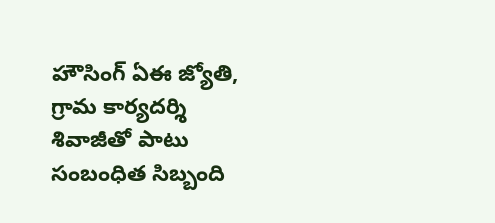హౌసింగ్ ఏఈ జ్యోతి, గ్రామ కార్యదర్శి శివాజీతో పాటు సంబంధిత సిబ్బంది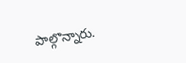పాల్గొన్నారు.